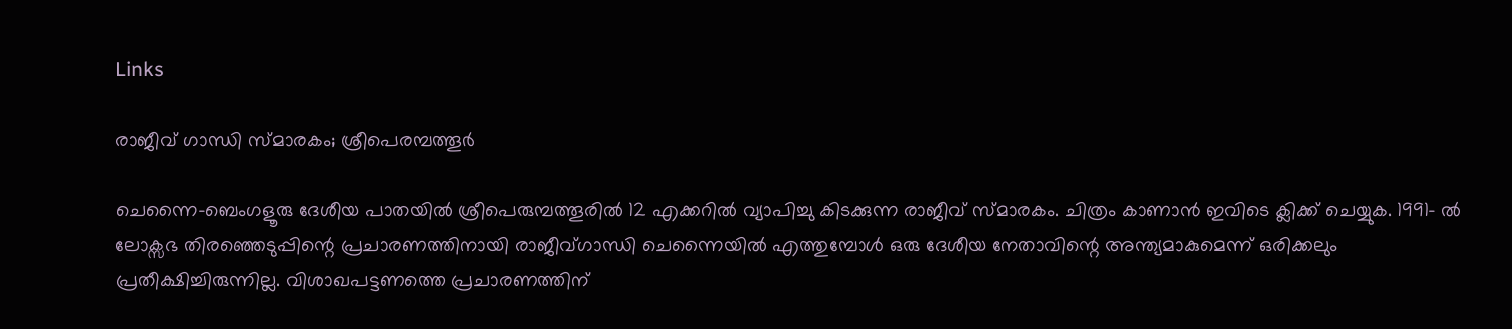Links

രാജീവ് ഗാന്ധി സ്മാരകം; ശ്രീപെരമ്പത്തൂർ

ചെന്നൈ-ബെംഗളൂരു ദേശീയ പാതയില്‍ ശ്രീപെരുമ്പത്തൂരില്‍ 12 എക്കറില്‍ വ്യാപിച്ചു കിടക്കുന്ന രാജീവ് സ്മാരകം. ചിത്രം കാണാൻ ഇവിടെ ക്ലിക്ക് ചെയ്യുക. 1991- ല്‍ ലോക്സഭ തിരഞ്ഞെടുപ്പിന്റെ പ്രചാരണത്തിനായി രാജീവ്ഗാന്ധി ചെന്നൈയില്‍ എത്തുമ്പോള്‍ ഒരു ദേശീയ നേതാവിന്റെ അന്ത്യമാകുമെന്ന് ഒരിക്കലും പ്രതീക്ഷിച്ചിരുന്നില്ല. വിശാഖപട്ടണത്തെ പ്രചാരണത്തിന്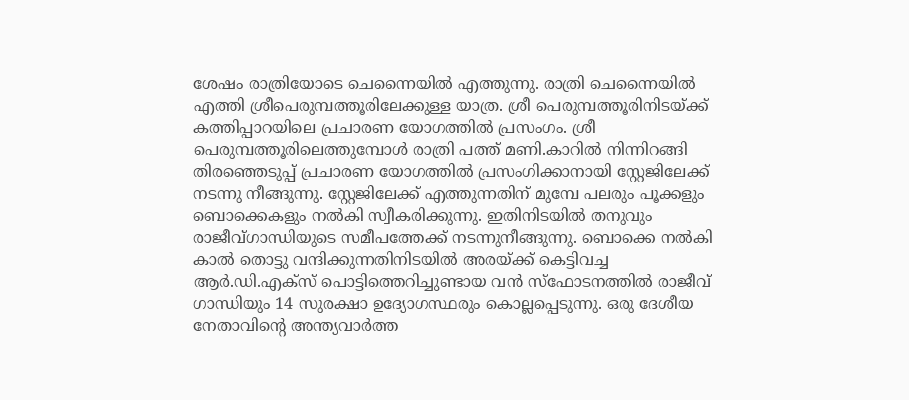ശേഷം രാത്രിയോടെ ചെന്നൈയില്‍ എത്തുന്നു. രാത്രി ചെന്നൈയില്‍ എത്തി ശ്രീപെരുമ്പത്തൂരിലേക്കുള്ള യാത്ര. ശ്രീ പെരുമ്പത്തൂരിനിടയ്ക്ക് കത്തിപ്പാറയിലെ പ്രചാരണ യോഗത്തില്‍ പ്രസംഗം. ശ്രീ പെരുമ്പത്തൂരിലെത്തുമ്പോള്‍ രാത്രി പത്ത് മണി.കാറില്‍ നിന്നിറങ്ങി തിരഞ്ഞെടുപ്പ് പ്രചാരണ യോഗത്തില്‍ പ്രസംഗിക്കാനായി സ്റ്റേജിലേക്ക് നടന്നു നീങ്ങുന്നു. സ്റ്റേജിലേക്ക് എത്തുന്നതിന് മുമ്പേ പലരും പൂക്കളും ബൊക്കെകളും നല്‍കി സ്വീകരിക്കുന്നു. ഇതിനിടയില്‍ തനുവും രാജീവ്ഗാന്ധിയുടെ സമീപത്തേക്ക് നടന്നുനീങ്ങുന്നു. ബൊക്കെ നല്‍കി കാല്‍ തൊട്ടു വന്ദിക്കുന്നതിനിടയില്‍ അരയ്ക്ക് കെട്ടിവച്ച ആര്‍.ഡി.എക്‌സ് പൊട്ടിത്തെറിച്ചുണ്ടായ വന്‍ സ്‌ഫോടനത്തില്‍ രാജീവ് ഗാന്ധിയും 14 സുരക്ഷാ ഉദ്യോഗസ്ഥരും കൊല്ലപ്പെടുന്നു. ഒരു ദേശീയ നേതാവിന്റെ അന്ത്യവാര്‍ത്ത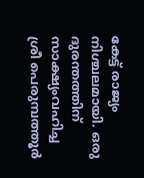കേട്ട് രാജ്യം നിശ്ചലമായി. ഒരു ദുരന്തത്തിന് സാക്ഷ്യംവഹിച്ച ശ്രീ പെരുമ്പത്തൂര്‍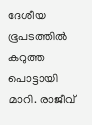ദേശീയ ഭൂപടത്തില്‍ കറുത്ത പൊട്ടായി മാറി. രാജീവ്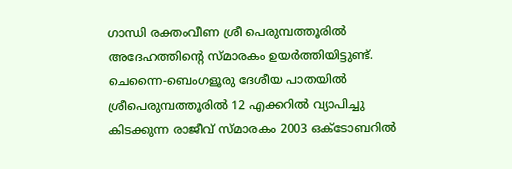ഗാന്ധി രക്തംവീണ ശ്രീ പെരുമ്പത്തൂരില്‍ അദേഹത്തിന്റെ സ്മാരകം ഉയര്‍ത്തിയിട്ടുണ്ട്. ചെന്നൈ-ബെംഗളൂരു ദേശീയ പാതയില്‍ ശ്രീപെരുമ്പത്തൂരില്‍ 12 എക്കറില്‍ വ്യാപിച്ചു കിടക്കുന്ന രാജീവ് സ്മാരകം 2003 ഒക്ടോബറില്‍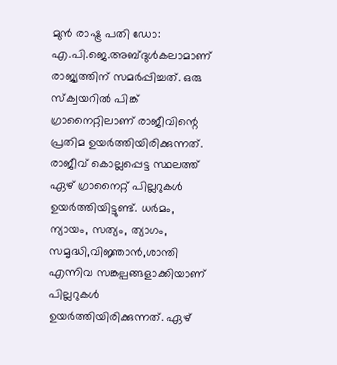മുന്‍ രാഷ്ട്ര പതി ഡോ: എ.പി.ജെ.അബ്ദുള്‍കലാമാണ് രാജ്യത്തിന് സമര്‍പ്പിച്ചത്. ഒരു സ്‌ക്വയറില്‍ പിങ്ക് ഗ്രാനൈറ്റിലാണ് രാജീവിന്റെ പ്രതിമ ഉയര്‍ത്തിയിരിക്കുന്നത്. രാജീവ് കൊല്ലപ്പെട്ട സ്ഥലത്ത് ഏഴ് ഗ്രാനൈറ്റ് പില്ലറുകള്‍ ഉയര്‍ത്തിയിട്ടുണ്ട്. ധര്‍മം, ന്യായം, സത്യം, ത്യാഗം, സമൃദ്ധി,വിജ്ഞാന്‍,ശാന്തി എന്നിവ സങ്കല്പങ്ങളാക്കിയാണ് പില്ലറുകള്‍ ഉയര്‍ത്തിയിരിക്കുന്നത്. ഏഴ്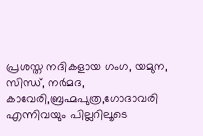പ്രശസ്ത നദികളായ ഗംഗ, യമുന, സിന്ധ്, നര്‍മദ, കാവേരി,ബ്രഹ്മപുത്ര,ഗോദാവരി എന്നിവയും പില്ലറിലൂടെ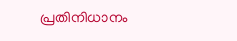പ്രതിനിധാനം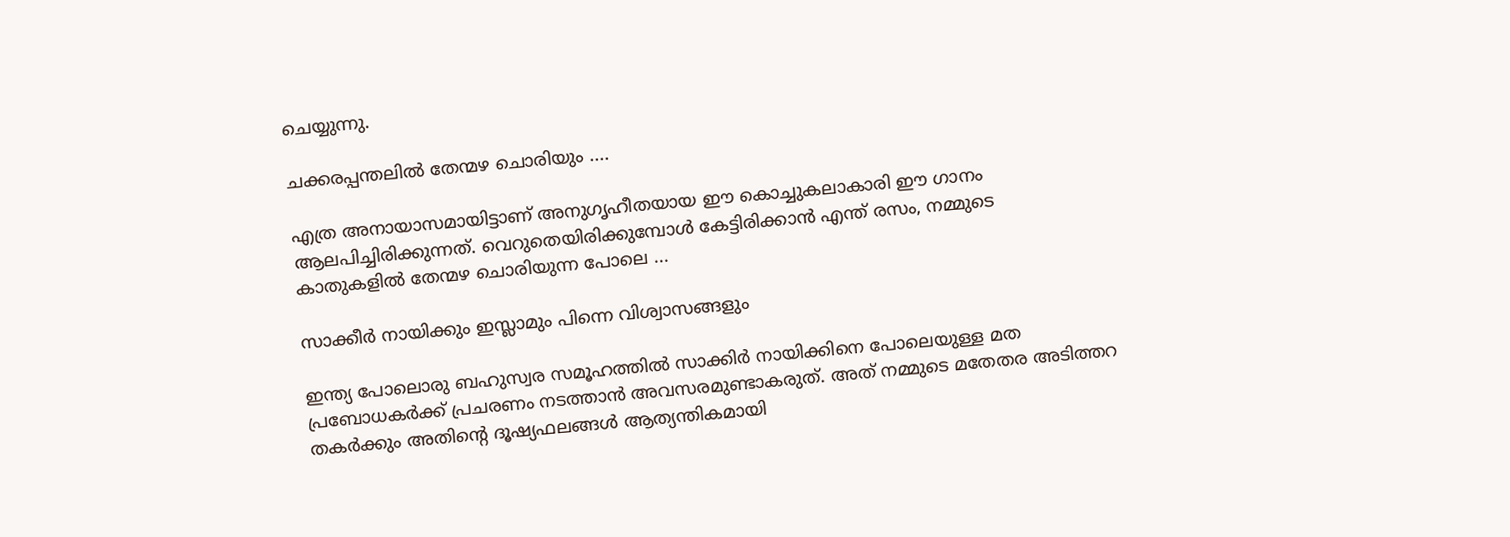ചെയ്യുന്നു.

ചക്കരപ്പന്തലിൽ തേന്മഴ ചൊരിയും ....

എത്ര അനായാസമായിട്ടാണ് അനുഗൃഹീതയായ ഈ കൊച്ചുകലാകാരി ഈ ഗാനം ആലപിച്ചിരിക്കുന്നത്. വെറുതെയിരിക്കുമ്പോൾ കേട്ടിരിക്കാൻ എന്ത് രസം, നമ്മുടെ കാതുകളിൽ തേന്മഴ ചൊരിയുന്ന പോലെ ...

സാക്കീർ നായിക്കും ഇസ്ലാമും പിന്നെ വിശ്വാസങ്ങളും

ഇന്ത്യ പോലൊരു ബഹുസ്വര സമൂഹത്തിൽ സാക്കിർ നായിക്കിനെ പോലെയുള്ള മത പ്രബോധകർക്ക്‌ പ്രചരണം നടത്താൻ അവസരമുണ്ടാകരുത്‌. അത്‌ നമ്മുടെ മതേതര അടിത്തറ തകർക്കും അതിന്റെ ദൂഷ്യഫലങ്ങൾ ആത്യന്തികമായി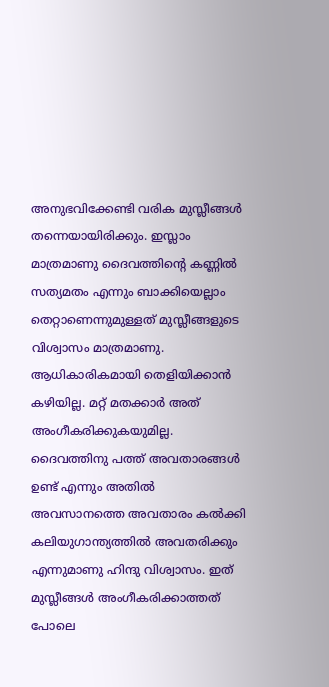അനുഭവിക്കേണ്ടി വരിക മുസ്ലീങ്ങൾ തന്നെയായിരിക്കും. ഇസ്ലാം മാത്രമാണു ദൈവത്തിന്റെ കണ്ണിൽ സത്യമതം എന്നും ബാക്കിയെല്ലാം തെറ്റാണെന്നുമുള്ളത്‌ മുസ്ലീങ്ങളുടെ വിശ്വാസം മാത്രമാണു. ആധികാരികമായി തെളിയിക്കാൻ കഴിയില്ല. മറ്റ്‌ മതക്കാർ അത്‌ അംഗീകരിക്കുകയുമില്ല. ദൈവത്തിനു പത്ത്‌ അവതാരങ്ങൾ ഉണ്ട്‌ എന്നും അതിൽ അവസാനത്തെ അവതാരം കൽക്കി കലിയുഗാന്ത്യത്തിൽ അവതരിക്കും എന്നുമാണു ഹിന്ദു വിശ്വാസം. ഇത്‌ മുസ്ലീങ്ങൾ അംഗീകരിക്കാത്തത്‌ പോലെ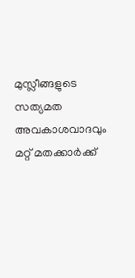മുസ്ലീങ്ങളുടെ സത്യമത അവകാശവാദവും മറ്റ്‌ മതക്കാർക്ക്‌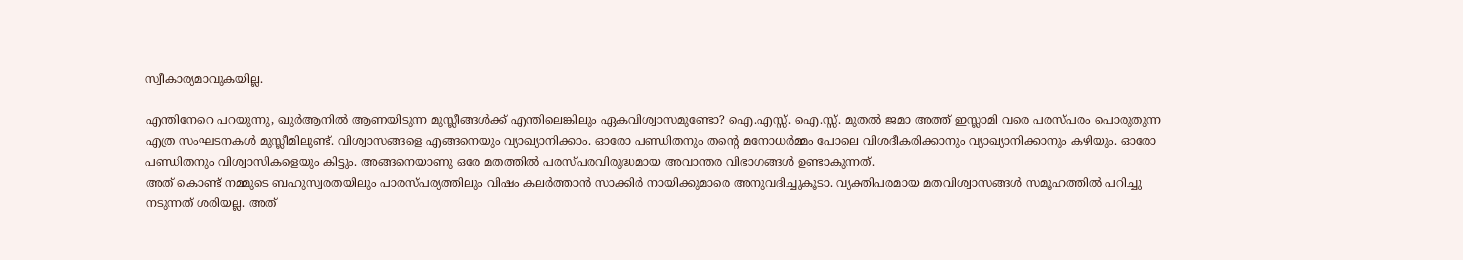സ്വീകാര്യമാവുകയില്ല.

എന്തിനേറെ പറയുന്നു, ഖുർആനിൽ ആണയിടുന്ന മുസ്ലീങ്ങൾക്ക്‌ എന്തിലെങ്കിലും ഏകവിശ്വാസമുണ്ടോ? ഐ.എസ്സ്. ഐ.സ്സ്. മുതൽ ജമാ അത്ത്‌ ഇസ്ലാമി വരെ പരസ്പരം പൊരുതുന്ന എത്ര സംഘടനകൾ മുസ്ലീമിലുണ്ട്‌. വിശ്വാസങ്ങളെ എങ്ങനെയും വ്യാഖ്യാനിക്കാം. ഓരോ പണ്ഡിതനും തന്റെ മനോധർമ്മം പോലെ വിശദീകരിക്കാനും വ്യാഖ്യാനിക്കാനും കഴിയും. ഓരോ പണ്ഡിതനും വിശ്വാസികളെയും കിട്ടും. അങ്ങനെയാണു ഒരേ മതത്തിൽ പരസ്പരവിരുദ്ധമായ അവാന്തര വിഭാഗങ്ങൾ ഉണ്ടാകുന്നത്.
അത്‌ കൊണ്ട്‌ നമ്മുടെ ബഹുസ്വരതയിലും പാരസ്പര്യത്തിലും വിഷം കലർത്താൻ സാക്കിർ നായിക്കുമാരെ അനുവദിച്ചുകൂടാ. വ്യക്തിപരമായ മതവിശ്വാസങ്ങൾ സമൂഹത്തിൽ പറിച്ചു നടുന്നത്‌ ശരിയല്ല. അത്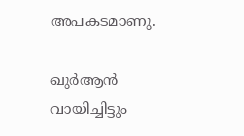അപകടമാണു.

ഖുർആൻ വായിച്ചിട്ടും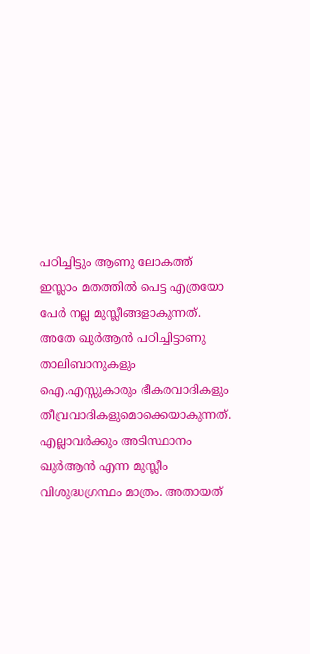പഠിച്ചിട്ടും ആണു ലോകത്ത് ഇസ്ലാം മതത്തിൽ പെട്ട എത്രയോ പേർ നല്ല മുസ്ലീങ്ങളാകുന്നത്. അതേ ഖുർആൻ പഠിച്ചിട്ടാണു താലിബാനുകളും ഐ.എസ്സുകാരും ഭീകരവാദികളും തീവ്രവാദികളുമൊക്കെയാകുന്നത്. എല്ലാവർക്കും അടിസ്ഥാനം ഖുർആൻ എന്ന മുസ്ലീം വിശുദ്ധഗ്രന്ഥം മാത്രം. അതായത്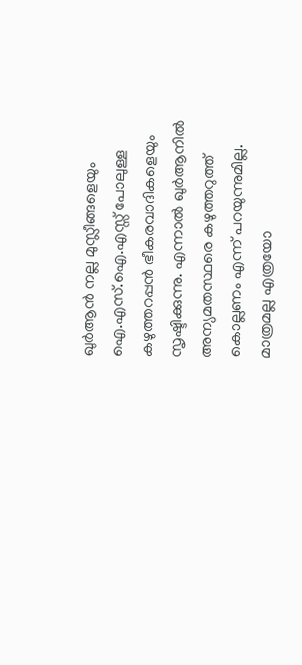ഖുർആൻ നല്ല മുസ്ലീങ്ങളെയും ഐ.എസ്.ഐ.എസ്സ് പോലുള്ള കഴുത്തറപ്പൻ ഭീകരവാദികളെയും സൃഷ്ടിക്കുന്നു. എന്നാൽ ഖുർആനിൽ അന്യമതസ്ഥരെ കഴുത്തറുത്ത് കൊല്ലണം എന്ന് പറയുന്നുമില്ല. മാത്രമല്ല എത്രയോ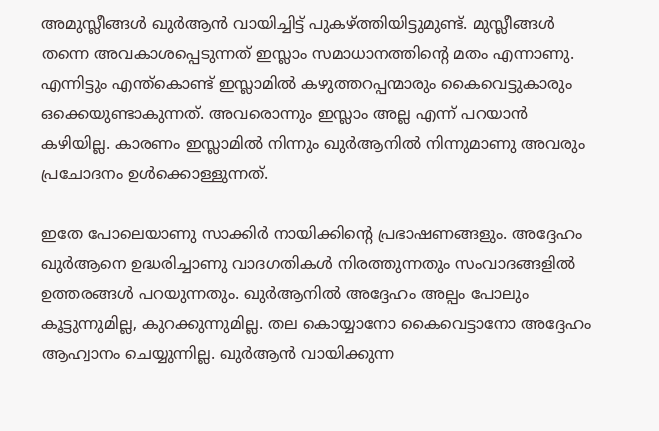അമുസ്ലീങ്ങൾ ഖുർആൻ വായിച്ചിട്ട് പുകഴ്ത്തിയിട്ടുമുണ്ട്. മുസ്ലീങ്ങൾ തന്നെ അവകാശപ്പെടുന്നത് ഇസ്ലാം സമാധാനത്തിന്റെ മതം എന്നാണു. എന്നിട്ടും എന്ത്കൊണ്ട് ഇസ്ലാമിൽ കഴുത്തറപ്പന്മാരും കൈവെട്ടുകാരും ഒക്കെയുണ്ടാകുന്നത്. അവരൊന്നും ഇസ്ലാം അല്ല എന്ന് പറയാൻ കഴിയില്ല. കാരണം ഇസ്ലാമിൽ നിന്നും ഖുർആനിൽ നിന്നുമാണു അവരും പ്രചോദനം ഉൾക്കൊള്ളുന്നത്.

ഇതേ പോലെയാണു സാക്കിർ നായിക്കിന്റെ പ്രഭാഷണങ്ങളും. അദ്ദേഹം ഖുർആനെ ഉദ്ധരിച്ചാണു വാദഗതികൾ നിരത്തുന്നതും സംവാദങ്ങളിൽ ഉത്തരങ്ങൾ പറയുന്നതും. ഖുർആനിൽ അദ്ദേഹം അല്പം പോലും കൂട്ടുന്നുമില്ല, കുറക്കുന്നുമില്ല. തല കൊയ്യാനോ കൈവെട്ടാനോ അദ്ദേഹം ആഹ്വാനം ചെയ്യുന്നില്ല. ഖുർആൻ വായിക്കുന്ന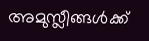അമുസ്ലീങ്ങൾക്ക്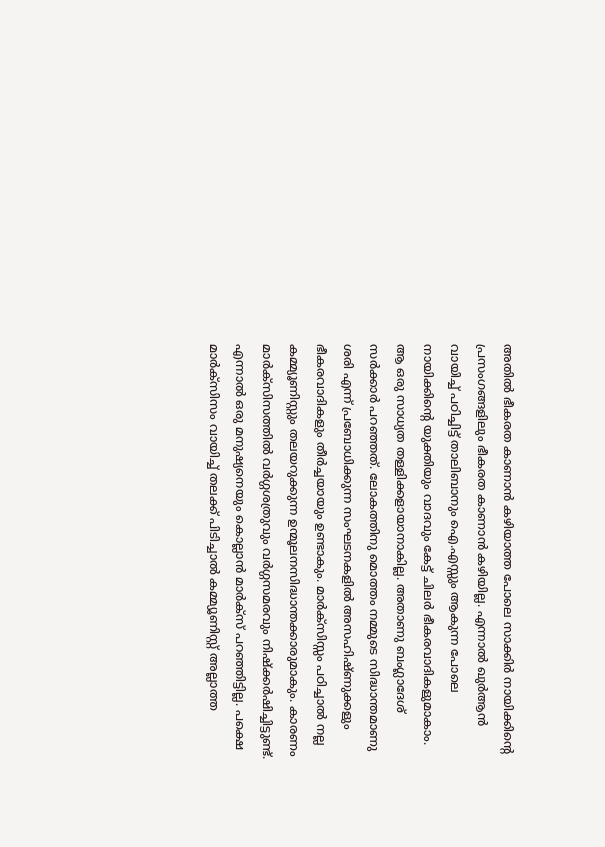അതിൽ ഭീകരത കാണാൻ കഴിയാത്ത പോലെ സാക്കിർ നായിക്കിന്റെ പ്രസംഗങ്ങളിലും ഭീകരത കാണാൻ കഴിയില്ല. എന്നാൽ ഖുർആൻ വായിച്ച് പഠിച്ചിട്ട് താലിബാനും ഐ.എസ്സും ആകുന്ന പോലെ നായിക്കിന്റെ യുക്തിയും വാദവും കേട്ട് ചിലർ ഭീകരവാദികളുമാകാം. ആ ഒരു സാധ്യത തള്ളിക്കളായാനാകില്ല. അതാണു ബംഗ്ലാദേശ് സർക്കാർ പറഞ്ഞത്. ലോകത്തിനു മൊത്തം നമ്മുടെ സിദ്ധാന്തമാണു ശരി എന്ന് പ്രബോധിക്കുന്ന സംഘടനകളിൽ അസഹിഷ്ണുക്കളും ഭീകരവാദികളും തീർച്ചയായും ഉണ്ടാകും. മാർക്സിസ്സം പഠിച്ചാൽ നല്ല കമ്മ്യൂണിസ്റ്റും തലയറുക്കുന്ന ഉന്മൂലനസിദ്ധാന്തക്കാരുമാകും. കാരണം മാർക്സിസത്തിൽ വർഗ്ഗശത്രുവും വർഗ്ഗസമരവും നിഷ്ക്കർഷിച്ചിട്ടുണ്ട്. എന്നാൽ ഒരു മനുഷ്യനെയും കൊല്ലാൻ മാർക്സ് പറഞ്ഞിട്ടില്ല. പക്ഷെ മാർക്സിസം വായിച്ച് തലക്ക് പിടിച്ചാൽ കമ്മ്യൂണിസ്റ്റ് അല്ലാത്ത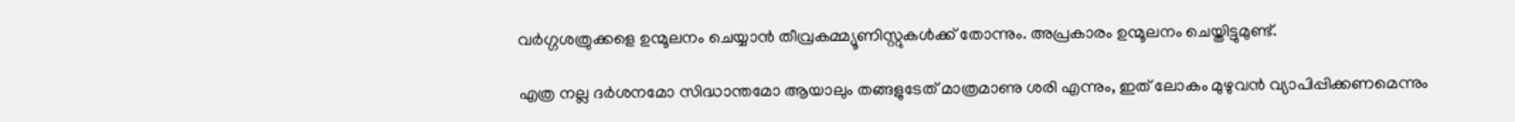വർഗ്ഗശത്രുക്കളെ ഉന്മൂലനം ചെയ്യാൻ തീവ്രകമ്മ്യൂണിസ്റ്റുകൾക്ക് തോന്നും. അപ്രകാരം ഉന്മൂലനം ചെയ്തിട്ടുമുണ്ട്.

എത്ര നല്ല ദർശനമോ സിദ്ധാന്തമോ ആയാലും തങ്ങളുടേത് മാത്രമാണു ശരി എന്നും, ഇത് ലോകം മുഴുവൻ വ്യാപിപ്പിക്കണമെന്നും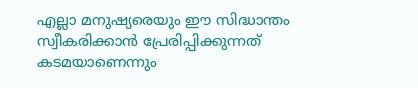എല്ലാ മനുഷ്യരെയും ഈ സിദ്ധാന്തം സ്വീകരിക്കാൻ പ്രേരിപ്പിക്കുന്നത് കടമയാണെന്നും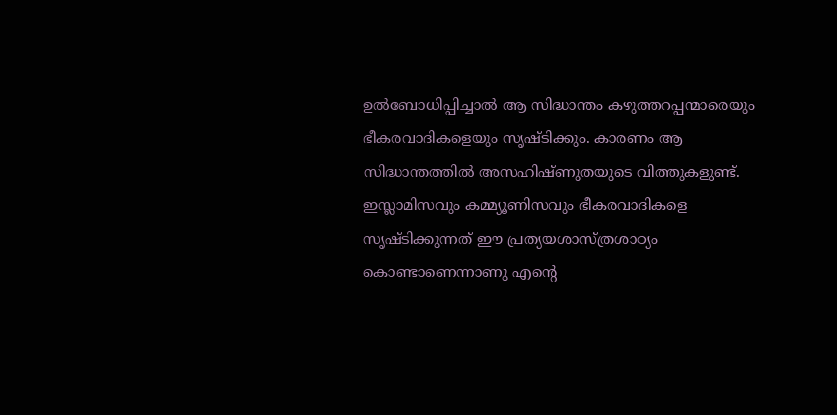ഉൽബോധിപ്പിച്ചാൽ ആ സിദ്ധാന്തം കഴുത്തറപ്പന്മാരെയും ഭീകരവാദികളെയും സൃഷ്ടിക്കും. കാരണം ആ സിദ്ധാന്തത്തിൽ അസഹിഷ്ണുതയുടെ വിത്തുകളുണ്ട്. ഇസ്ലാമിസവും കമ്മ്യൂണിസവും ഭീകരവാദികളെ സൃഷ്ടിക്കുന്നത് ഈ പ്രത്യയശാസ്ത്രശാഠ്യം കൊണ്ടാണെന്നാണു എന്റെ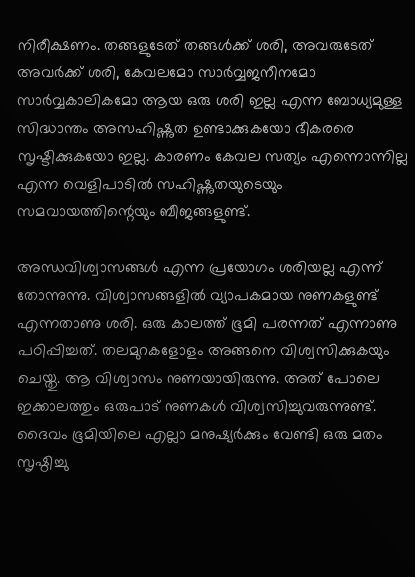നിരീക്ഷണം. തങ്ങളുടേത് തങ്ങൾക്ക് ശരി, അവരുടേത് അവർക്ക് ശരി, കേവലമോ സാർവ്വജനീനമോ സാർവ്വകാലികമോ ആയ ഒരു ശരി ഇല്ല എന്ന ബോധ്യമുള്ള സിദ്ധാന്തം അസഹിഷ്ണുത ഉണ്ടാക്കുകയോ ഭീകരരെ സൃഷ്ടിക്കുകയോ ഇല്ല. കാരണം കേവല സത്യം എന്നൊന്നില്ല എന്ന വെളിപാടിൽ സഹിഷ്ണുതയുടെയും സമവായത്തിന്റെയും ബീജങ്ങളുണ്ട്.

അന്ധവിശ്വാസങ്ങൾ എന്ന പ്രയോഗം ശരിയല്ല എന്ന് തോന്നുന്നു. വിശ്വാസങ്ങളിൽ വ്യാപകമായ നുണകളുണ്ട് എന്നതാണു ശരി. ഒരു കാലത്ത് ഭൂമി പരന്നത് എന്നാണു പഠിപ്പിച്ചത്. തലമുറകളോളം അങ്ങനെ വിശ്വസിക്കുകയും ചെയ്തു. ആ വിശ്വാസം നുണയായിരുന്നു. അത് പോലെ ഇക്കാലത്തും ഒരുപാട് നുണകൾ വിശ്വസിച്ചുവരുന്നുണ്ട്. ദൈവം ഭൂമിയിലെ എല്ലാ മനുഷ്യർക്കും വേണ്ടി ഒരു മതം സൃഷ്ഠിച്ചു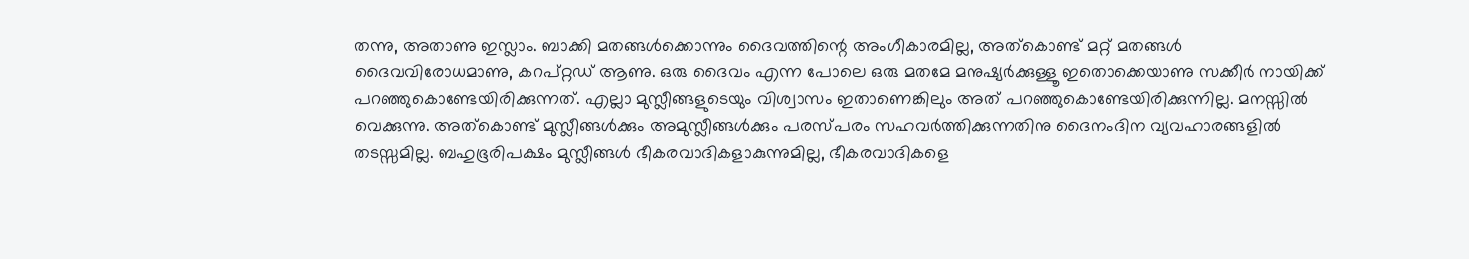തന്നു, അതാണു ഇസ്ലാം. ബാക്കി മതങ്ങൾക്കൊന്നും ദൈവത്തിന്റെ അംഗീകാരമില്ല, അത്കൊണ്ട് മറ്റ് മതങ്ങൾ ദൈവവിരോധമാണു, കറപ്റ്റഡ് ആണു. ഒരു ദൈവം എന്ന പോലെ ഒരു മതമേ മനുഷ്യർക്കുള്ളൂ ഇതൊക്കെയാണു സക്കീർ നായിക്ക് പറഞ്ഞുകൊണ്ടേയിരിക്കുന്നത്. എല്ലാ മുസ്ലീങ്ങളുടെയും വിശ്വാസം ഇതാണെങ്കിലും അത് പറഞ്ഞുകൊണ്ടേയിരിക്കുന്നില്ല. മനസ്സിൽ വെക്കുന്നു. അത്കൊണ്ട് മുസ്ലീങ്ങൾക്കും അമുസ്ലീങ്ങൾക്കും പരസ്പരം സഹവർത്തിക്കുന്നതിനു ദൈനംദിന വ്യവഹാരങ്ങളിൽ തടസ്സമില്ല. ബഹുഭൂരിപക്ഷം മുസ്ലീങ്ങൾ ഭീകരവാദികളാകുന്നുമില്ല, ഭീകരവാദികളെ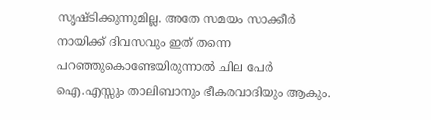സൃഷ്ടിക്കുന്നുമില്ല. അതേ സമയം സാക്കീർ നായിക്ക് ദിവസവും ഇത് തന്നെ പറഞ്ഞുകൊണ്ടേയിരുന്നാൽ ചില പേർ ഐ.എസ്സും താലിബാനും ഭീകരവാദിയും ആകും.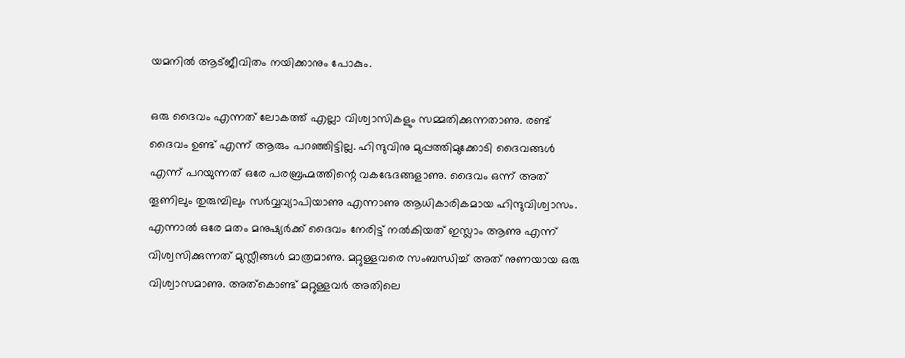യമനിൽ ആട്ജീവിതം നയിക്കാനും പോകും.

ഒരു ദൈവം എന്നത് ലോകത്ത് എല്ലാ വിശ്വാസികളും സമ്മതിക്കുന്നതാണു. രണ്ട് ദൈവം ഉണ്ട് എന്ന് ആരും പറഞ്ഞിട്ടില്ല. ഹിന്ദുവിനു മുപ്പത്തിമുക്കോടി ദൈവങ്ങൾ എന്ന് പറയുന്നത് ഒരേ പരബ്രഹ്മത്തിന്റെ വകഭേദങ്ങളാണു. ദൈവം ഒന്ന് അത് തൂണിലും തുരുമ്പിലും സർവ്വവ്യാപിയാണു എന്നാണു ആധികാരികമായ ഹിന്ദുവിശ്വാസം. എന്നാൽ ഒരേ മതം മനുഷ്യർക്ക് ദൈവം നേരിട്ട് നൽകിയത് ഇസ്ലാം ആണു എന്ന് വിശ്വസിക്കുന്നത് മുസ്ലീങ്ങൾ മാത്രമാണു. മറ്റുള്ളവരെ സംബന്ധിച്ച് അത് നുണയായ ഒരു വിശ്വാസമാണു. അത്കൊണ്ട് മറ്റുള്ളവർ അതിലെ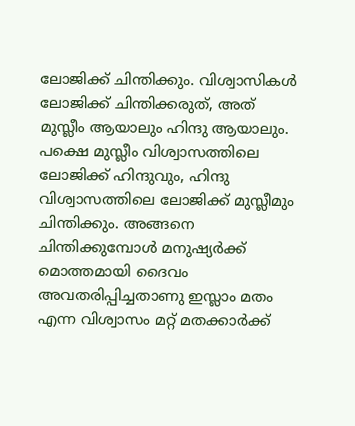ലോജിക്ക് ചിന്തിക്കും. വിശ്വാസികൾ ലോജിക്ക് ചിന്തിക്കരുത്, അത് മുസ്ലീം ആയാലും ഹിന്ദു ആയാലും. പക്ഷെ മുസ്ലീം വിശ്വാസത്തിലെ ലോജിക്ക് ഹിന്ദുവും, ഹിന്ദു വിശ്വാസത്തിലെ ലോജിക്ക് മുസ്ലീമും ചിന്തിക്കും. അങ്ങനെ ചിന്തിക്കുമ്പോൾ മനുഷ്യർക്ക് മൊത്തമായി ദൈവം അവതരിപ്പിച്ചതാണു ഇസ്ലാം മതം എന്ന വിശ്വാസം മറ്റ് മതക്കാർക്ക്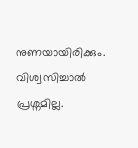നുണയായിരിക്കും. വിശ്വസിച്ചാൽ പ്രശ്നമില്ല.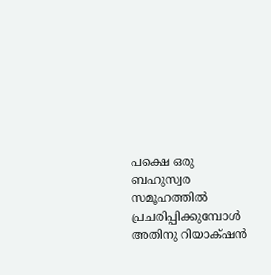പക്ഷെ ഒരു ബഹുസ്വര സമൂഹത്തിൽ പ്രചരിപ്പിക്കുമ്പോൾ അതിനു റിയാക്‌ഷൻ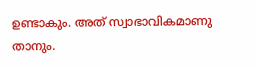ഉണ്ടാകും. അത് സ്വാഭാവികമാണു താനും.